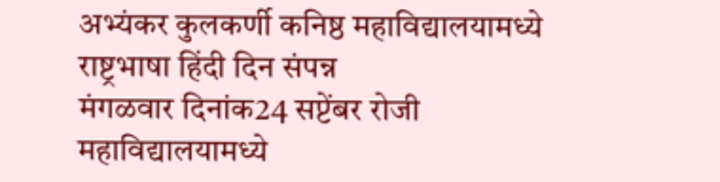अभ्यंकर कुलकर्णी कनिष्ठ महाविद्यालयामध्ये राष्ट्रभाषा हिंदी दिन संपन्न
मंगळवार दिनांक24 सप्टेंबर रोजी महाविद्यालयामध्ये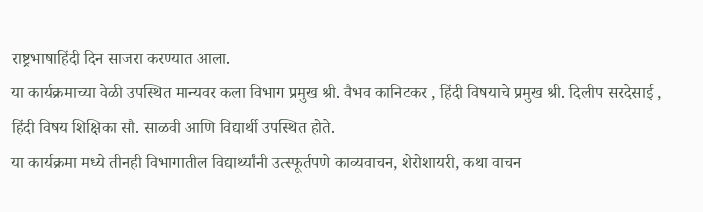राष्ट्रभाषाहिंदी दिन साजरा करण्यात आला.
या कार्यक्रमाच्या वेळी उपस्थित मान्यवर कला विभाग प्रमुख श्री. वैभव कानिटकर , हिंदी विषयाचे प्रमुख श्री. दिलीप सरदेसाई , हिंदी विषय शिक्षिका सौ. साळवी आणि विद्यार्थी उपस्थित होते.
या कार्यक्रमा मध्ये तीनही विभागातील विद्यार्थ्यांनी उत्स्फूर्तपणे काव्यवाचन, शेरोशायरी, कथा वाचन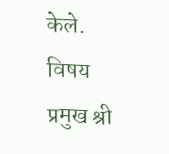केले. विषय प्रमुख श्री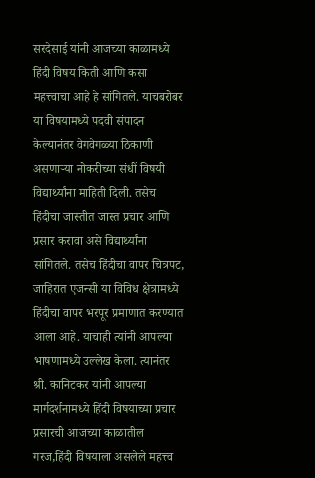सरदेसाई यांनी आजच्या काळामध्ये हिंदी विषय किती आणि कसा महत्त्वाचा आहे हे सांगितले. याचबरोबर या विषयामध्ये पदवी संपादन केल्यानंतर वेगवेगळ्या ठिकाणी असणाऱ्या नोकरीच्या संधीं विषयी विद्यार्थ्यांना माहिती दिली. तसेच हिंदीचा जास्तीत जास्त प्रचार आणि प्रसार करावा असे विद्यार्थ्यांना सांगितले. तसेच हिंदीचा वापर चित्रपट, जाहिरात एजन्सी या विविध क्षेत्रामध्ये हिंदीचा वापर भरपूर प्रमाणात करण्यात आला आहे. याचाही त्यांनी आपल्या भाषणामध्ये उल्लेख केला. त्यानंतर श्री. कानिटकर यांनी आपल्या मार्गदर्शनामध्ये हिंदी विषयाच्या प्रचार प्रसारची आजच्या काळातील गरज,हिंदी विषयाला असलेले महत्त्व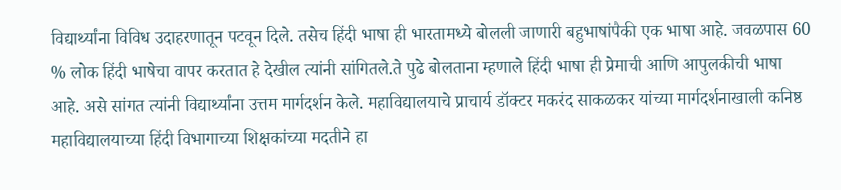विद्यार्थ्यांना विविध उदाहरणातून पटवून दिले. तसेच हिंदी भाषा ही भारतामध्ये बोलली जाणारी बहुभाषांपैकी एक भाषा आहे. जवळपास 60 % लोक हिंदी भाषेचा वापर करतात हे देखील त्यांनी सांगितले.ते पुढे बोलताना म्हणाले हिंदी भाषा ही प्रेमाची आणि आपुलकीची भाषा आहे. असे सांगत त्यांनी विद्यार्थ्यांना उत्तम मार्गदर्शन केले. महाविद्यालयाचे प्राचार्य डॉक्टर मकरंद साकळकर यांच्या मार्गदर्शनाखाली कनिष्ठ महाविद्यालयाच्या हिंदी विभागाच्या शिक्षकांच्या मदतीने हा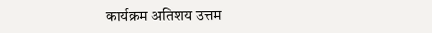कार्यक्रम अतिशय उत्तम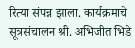रित्या संपन्न झाला. कार्यक्रमाचे सूत्रसंचालन श्री. अभिजीत भिडे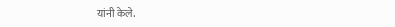यांनी केले.